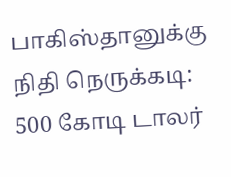பாகிஸ்தானுக்கு நிதி நெருக்கடி: 500 கோடி டாலர்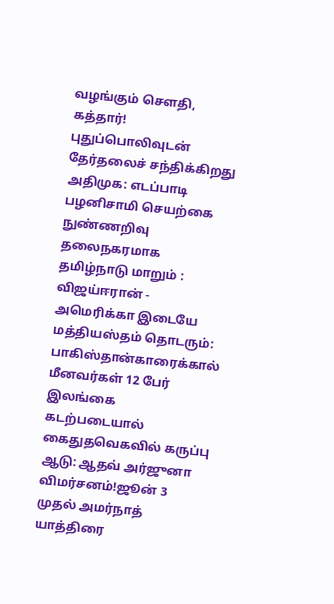வழங்கும் சௌதி, கத்தார்! புதுப்பொலிவுடன் தேர்தலைச் சந்திக்கிறது அதிமுக: எடப்பாடி பழனிசாமி செயற்கை நுண்ணறிவு தலைநகரமாக தமிழ்நாடு மாறும் : விஜய்ஈரான் - அமெரிக்கா இடையே மத்தியஸ்தம் தொடரும்: பாகிஸ்தான்காரைக்கால் மீனவர்கள் 12 பேர் இலங்கை கடற்படையால் கைதுதவெகவில் கருப்பு ஆடு: ஆதவ் அர்ஜுனா விமர்சனம்!ஜூன் 3 முதல் அமர்நாத் யாத்திரை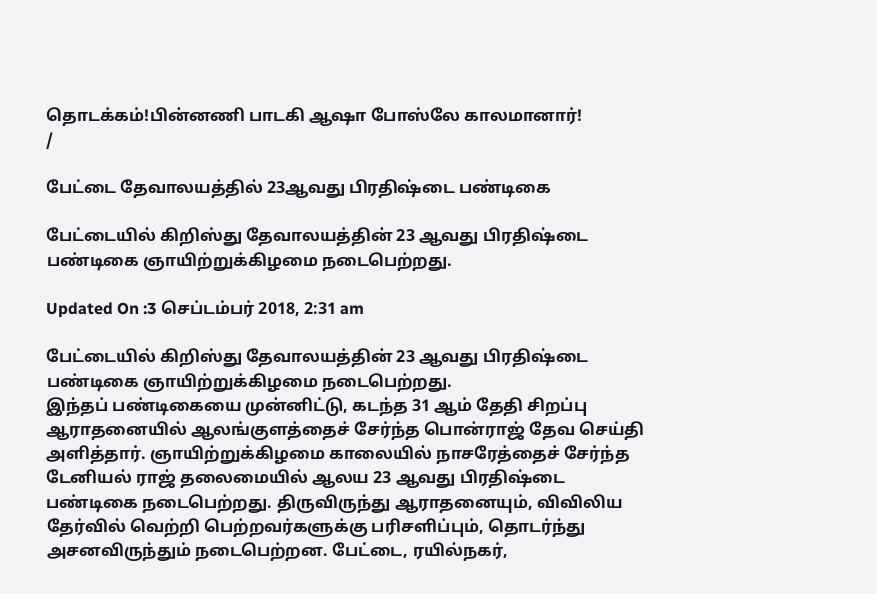தொடக்கம்!பின்னணி பாடகி ஆஷா போஸ்லே காலமானார்!
/

பேட்டை தேவாலயத்தில் 23ஆவது பிரதிஷ்டை பண்டிகை

பேட்டையில் கிறிஸ்து தேவாலயத்தின் 23 ஆவது பிரதிஷ்டை பண்டிகை ஞாயிற்றுக்கிழமை நடைபெற்றது.

Updated On :3 செப்டம்பர் 2018, 2:31 am

பேட்டையில் கிறிஸ்து தேவாலயத்தின் 23 ஆவது பிரதிஷ்டை பண்டிகை ஞாயிற்றுக்கிழமை நடைபெற்றது.
இந்தப் பண்டிகையை முன்னிட்டு, கடந்த 31 ஆம் தேதி சிறப்பு ஆராதனையில் ஆலங்குளத்தைச் சேர்ந்த பொன்ராஜ் தேவ செய்தி அளித்தார். ஞாயிற்றுக்கிழமை காலையில் நாசரேத்தைச் சேர்ந்த டேனியல் ராஜ் தலைமையில் ஆலய 23 ஆவது பிரதிஷ்டை பண்டிகை நடைபெற்றது. திருவிருந்து ஆராதனையும், விவிலிய தேர்வில் வெற்றி பெற்றவர்களுக்கு பரிசளிப்பும், தொடர்ந்து அசனவிருந்தும் நடைபெற்றன. பேட்டை, ரயில்நகர்,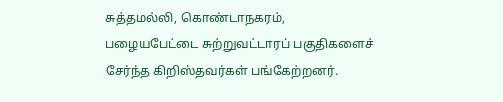சுத்தமல்லி, கொண்டாநகரம், பழையபேட்டை சுற்றுவட்டாரப் பகுதிகளைச் சேர்ந்த கிறிஸ்தவர்கள் பங்கேற்றனர்.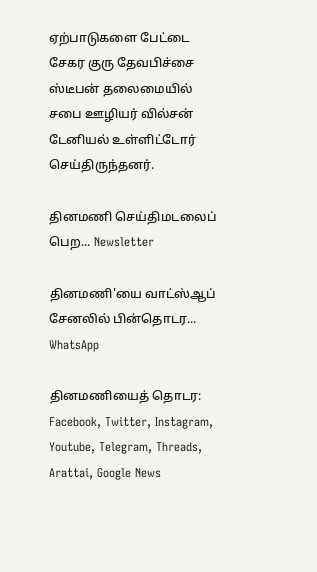ஏற்பாடுகளை பேட்டை சேகர குரு தேவபிச்சை ஸ்டீபன் தலைமையில் சபை ஊழியர் வில்சன் டேனியல் உள்ளிட்டோர் செய்திருந்தனர்.

தினமணி செய்திமடலைப் பெற... Newsletter

தினமணி'யை வாட்ஸ்ஆப் சேனலில் பின்தொடர... WhatsApp

தினமணியைத் தொடர: Facebook, Twitter, Instagram, Youtube, Telegram, Threads, Arattai, Google News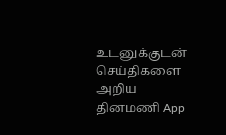உடனுக்குடன் செய்திகளை அறிய தினமணி App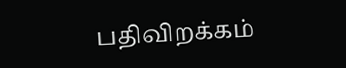பதிவிறக்கம்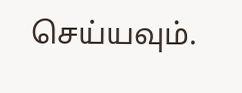செய்யவும்.